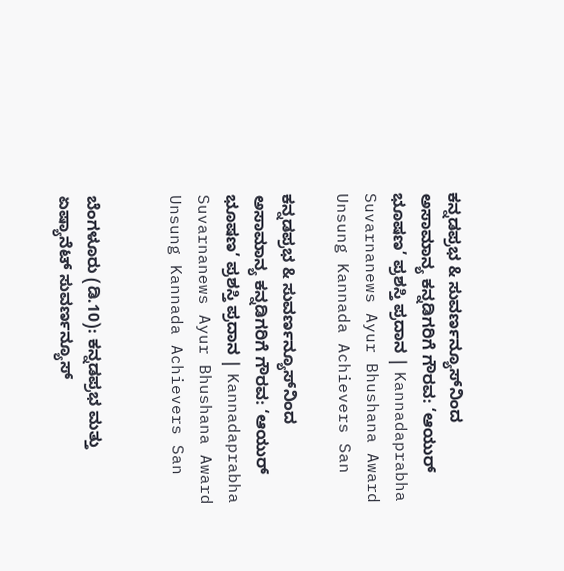ಕನ್ನಡಪ್ರಭ & ಸುವರ್ಣನ್ಯೂಸ್‌ನಿಂದ ಅಸಾಮಾನ್ಯ ಕನ್ನಡಿಗರಿಗೆ ಗೌರವ: ‘ಆಯುರ್ ಭೂಷಣ’ ಪ್ರಶಸ್ತಿ ಪ್ರದಾನ | Kannadaprabha Suvarnanews Ayur Bhushana Award Unsung Kannada Achievers San

ಕನ್ನಡಪ್ರಭ & ಸುವರ್ಣನ್ಯೂಸ್‌ನಿಂದ ಅಸಾಮಾನ್ಯ ಕನ್ನಡಿಗರಿಗೆ ಗೌರವ: ‘ಆಯುರ್ ಭೂಷಣ’ ಪ್ರಶಸ್ತಿ ಪ್ರದಾನ | Kannadaprabha Suvarnanews Ayur Bhushana Award Unsung Kannada Achievers San


ಬೆಂಗಳೂರು (ಡಿ.10): ಕನ್ನಡಪ್ರಭ ಮತ್ತು ಏಷ್ಯಾನೆಟ್ ಸುವರ್ಣನ್ಯೂಸ್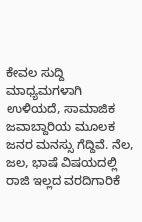ಕೇವಲ ಸುದ್ದಿ ಮಾಧ್ಯಮಗಳಾಗಿ ಉಳಿಯದೆ, ಸಾಮಾಜಿಕ ಜವಾಬ್ದಾರಿಯ ಮೂಲಕ ಜನರ ಮನಸ್ಸು ಗೆದ್ದಿವೆ. ನೆಲ, ಜಲ, ಭಾಷೆ ವಿಷಯದಲ್ಲಿ ರಾಜಿ ಇಲ್ಲದ ವರದಿಗಾರಿಕೆ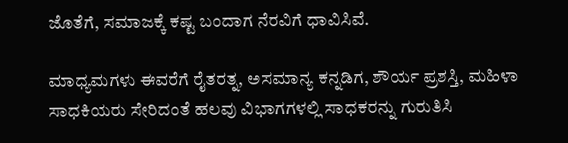ಜೊತೆಗೆ, ಸಮಾಜಕ್ಕೆ ಕಷ್ಟ ಬಂದಾಗ ನೆರವಿಗೆ ಧಾವಿಸಿವೆ.

ಮಾಧ್ಯಮಗಳು ಈವರೆಗೆ ರೈತರತ್ನ, ಅಸಮಾನ್ಯ ಕನ್ನಡಿಗ, ಶೌರ್ಯ ಪ್ರಶಸ್ತಿ, ಮಹಿಳಾ ಸಾಧಕಿಯರು ಸೇರಿದಂತೆ ಹಲವು ವಿಭಾಗಗಳಲ್ಲಿ ಸಾಧಕರನ್ನು ಗುರುತಿಸಿ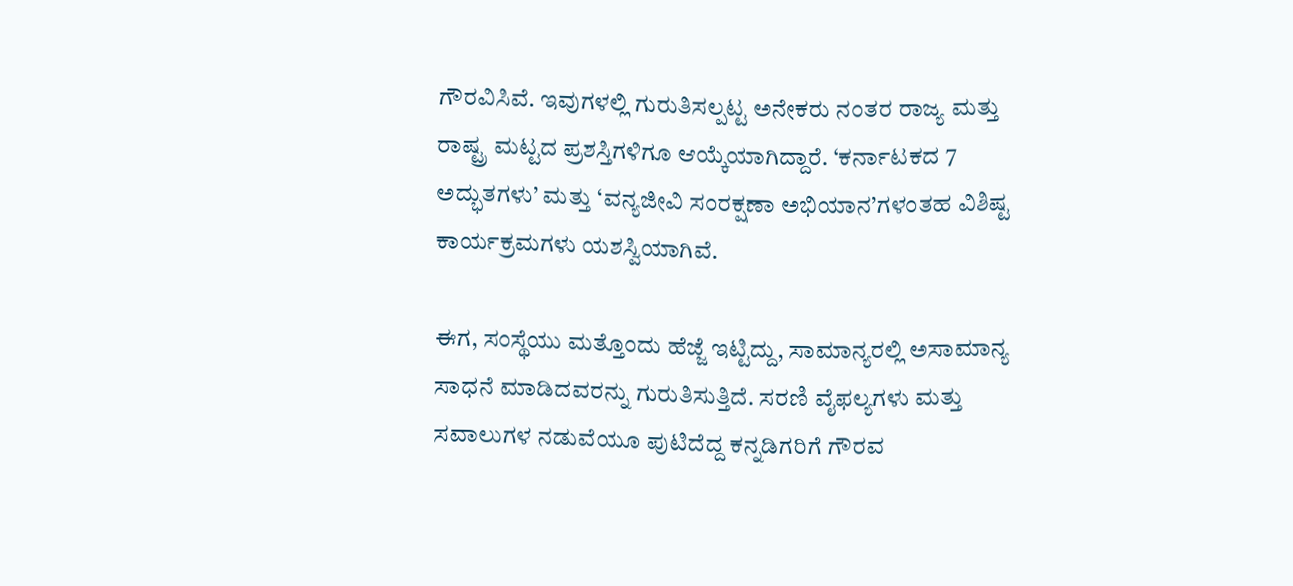ಗೌರವಿಸಿವೆ. ಇವುಗಳಲ್ಲಿ ಗುರುತಿಸಲ್ಪಟ್ಟ ಅನೇಕರು ನಂತರ ರಾಜ್ಯ ಮತ್ತು ರಾಷ್ಟ್ರ ಮಟ್ಟದ ಪ್ರಶಸ್ತಿಗಳಿಗೂ ಆಯ್ಕೆಯಾಗಿದ್ದಾರೆ. ‘ಕರ್ನಾಟಕದ 7 ಅದ್ಭುತಗಳು’ ಮತ್ತು ‘ವನ್ಯಜೀವಿ ಸಂರಕ್ಷಣಾ ಅಭಿಯಾನ’ಗಳಂತಹ ವಿಶಿಷ್ಟ ಕಾರ್ಯಕ್ರಮಗಳು ಯಶಸ್ವಿಯಾಗಿವೆ.

ಈಗ, ಸಂಸ್ಥೆಯು ಮತ್ತೊಂದು ಹೆಜ್ಜೆ ಇಟ್ಟಿದ್ದು, ಸಾಮಾನ್ಯರಲ್ಲಿ ಅಸಾಮಾನ್ಯ ಸಾಧನೆ ಮಾಡಿದವರನ್ನು ಗುರುತಿಸುತ್ತಿದೆ. ಸರಣಿ ವೈಫಲ್ಯಗಳು ಮತ್ತು ಸವಾಲುಗಳ ನಡುವೆಯೂ ಪುಟಿದೆದ್ದ ಕನ್ನಡಿಗರಿಗೆ ಗೌರವ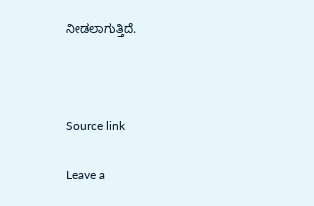ನೀಡಲಾಗುತ್ತಿದೆ.



Source link

Leave a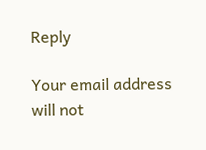Reply

Your email address will not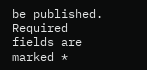be published. Required fields are marked *